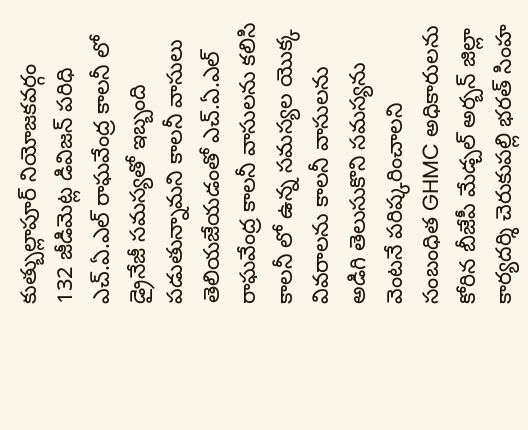కుత్బుల్లాపూర్ నియోజకవర్గం 132 జీడిమెట్ల డివిజన్ పరిధి ఎచ్.ఏ.ఎల్ రాఘవేంద్ర కాలనీ లో డ్రైనేజీ సమస్యతో ఇబ్బంది పడుతున్నామని కాలనీ వాసులు తెలియజేయడంతో ఎచ్.ఏ.ఎల్ రాఘవేంద్ర కాలనీ వాసులను కలిసి కాలనీ లో ఉన్న సమస్యల యొక్క వివరాలను కాలనీ వాసులను అడిగి తెలుసుకొని సమస్యను వెంటనే పరిష్కరించాలని సంబంధిత GHMC అధికారులను కోరిన బీజేపీ మేడ్చల్ అర్బన్ జిల్లా కార్యదర్శి చెరుకుపల్లి భరత్ సింహ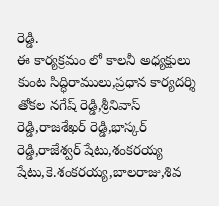రెడ్డి.
ఈ కార్యక్రమం లో కాలనీ అధ్యక్షులు కుంట సిద్ధిరాములు,ప్రధాన కార్యదర్శి తోకల నగేష్ రెడ్డి,శ్రీనివాస్ రెడ్డి,రాజశేఖర్ రెడ్డి,భాస్కర్ రెడ్డి,రాజేశ్వర్ షేటు,శంకరయ్య షేటు,కె.శంకరయ్య,బాలరాజు,శివ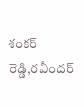శంకర్ రెడ్డి,రవీందర్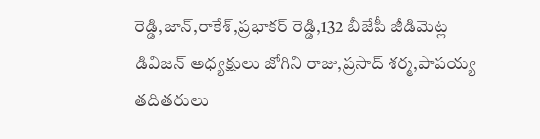రెడ్డి,జాన్,రాకేశ్,ప్రభాకర్ రెడ్డి,132 బీజేపీ జీడిమెట్ల డివిజన్ అధ్యక్షులు జోగిని రాజు,ప్రసాద్ శర్మ,పాపయ్య తదితరులు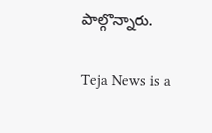పాల్గొన్నారు.

Teja News is a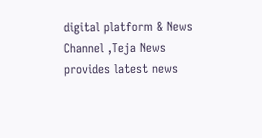digital platform & News Channel ,Teja News provides latest news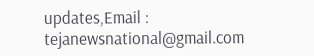updates,Email : tejanewsnational@gmail.com